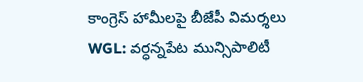కాంగ్రెస్ హామీలపై బీజేపీ విమర్శలు
WGL: వర్ధన్నపేట మున్సిపాలిటీ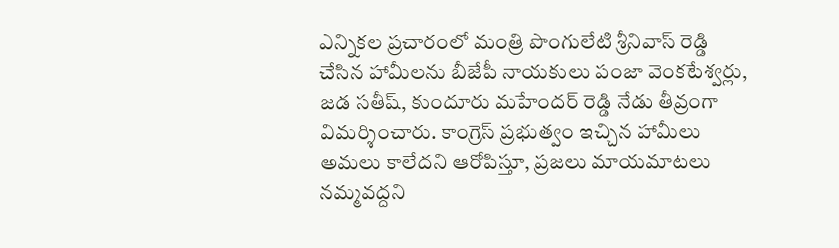ఎన్నికల ప్రచారంలో మంత్రి పొంగులేటి శ్రీనివాస్ రెడ్డి చేసిన హామీలను బీజేపీ నాయకులు పంజా వెంకటేశ్వర్లు, జడ సతీష్, కుందూరు మహేందర్ రెడ్డి నేడు తీవ్రంగా విమర్శించారు. కాంగ్రెస్ ప్రభుత్వం ఇచ్చిన హామీలు అమలు కాలేదని ఆరోపిస్తూ, ప్రజలు మాయమాటలు నమ్మవద్దని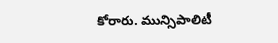కోరారు. మున్సిపాలిటీ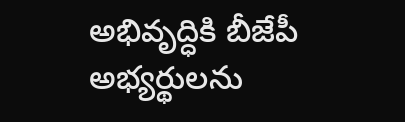అభివృద్ధికి బీజేపీ అభ్యర్థులను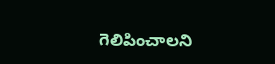గెలిపించాలని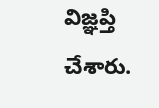విజ్ఞప్తి చేశారు.